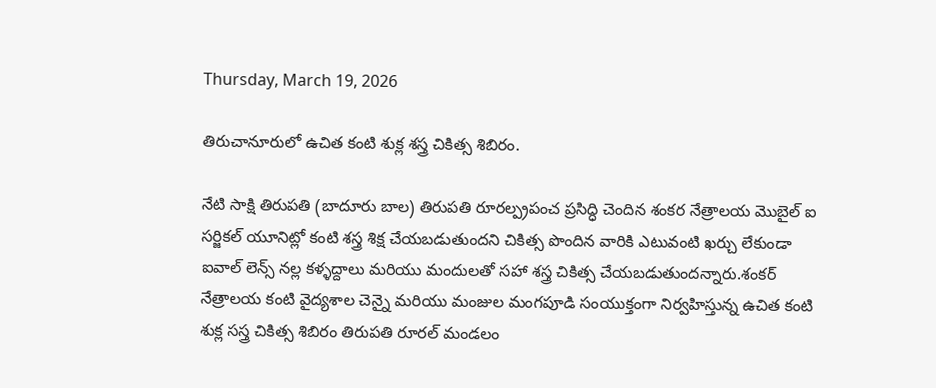Thursday, March 19, 2026

తిరుచానూరులో ఉచిత కంటి శుక్ల శస్త్ర చికిత్స శిబిరం.

నేటి సాక్షి తిరుపతి (బాదూరు బాల) తిరుపతి రూరల్ప్రపంచ ప్రసిద్ధి చెందిన శంకర నేత్రాలయ మొబైల్ ఐ సర్జికల్ యూనిట్లో కంటి శస్త్ర శిక్ష చేయబడుతుందని చికిత్స పొందిన వారికి ఎటువంటి ఖర్చు లేకుండా ఐవాల్ లెన్స్ నల్ల కళ్ళద్దాలు మరియు మందులతో సహా శస్త్ర చికిత్స చేయబడుతుందన్నారు.శంకర్ నేత్రాలయ కంటి వైద్యశాల చెన్నై మరియు మంజుల మంగపూడి సంయుక్తంగా నిర్వహిస్తున్న ఉచిత కంటి శుక్ల సస్త్ర చికిత్స శిబిరం తిరుపతి రూరల్ మండలం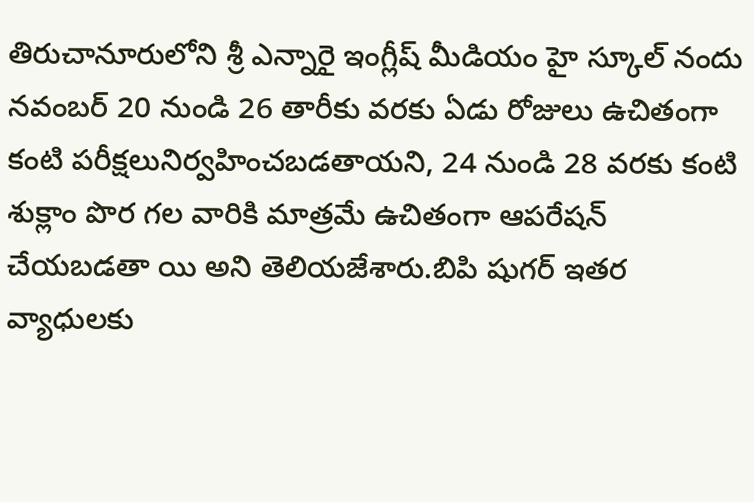తిరుచానూరులోని శ్రీ ఎన్నారై ఇంగ్లీష్ మీడియం హై స్కూల్ నందు నవంబర్ 20 నుండి 26 తారీకు వరకు ఏడు రోజులు ఉచితంగా కంటి పరీక్షలునిర్వహించబడతాయని, 24 నుండి 28 వరకు కంటి శుక్లాం పొర గల వారికి మాత్రమే ఉచితంగా ఆపరేషన్ చేయబడతా యి అని తెలియజేశారు.బిపి షుగర్ ఇతర వ్యాధులకు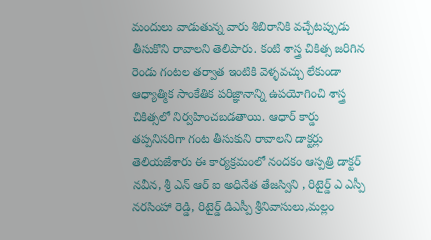మందులు వాడుతున్న వారు శిబిరానికి వచ్చేటప్పుడు తీసుకొని రావాలని తెలిపారు. కంటి శాస్త్ర చికిత్స జరిగిన రెండు గంటల తర్వాత ఇంటికి వెళ్ళవచ్చు లేకుండా ఆధ్యాత్మిక సాంకేతిక పరిజ్ఞానాన్ని ఉపయోగించి శాస్త్ర చికిత్సలో నిర్వహించబడతాయి. ఆధార్ కార్డు తప్పనిసరిగా గంట తీసుకుని రావాలని డాక్టర్లు తెలియజేశారు ఈ కార్యక్రమంలో నందకం ఆస్పత్రి డాక్టర్ నవీన, శ్రీ ఎన్ ఆర్ ఐ అధినేత తేజస్విని , రిటైర్డ్ ఎ ఎస్పీ నరసింహా రెడ్డి, రిటైర్డ్ డిఎస్పీ శ్రీనివాసులు,మల్లం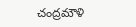చంద్రమౌళి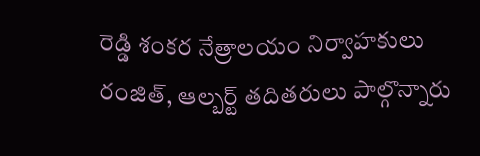రెడ్డి శంకర నేత్రాలయం నిర్వాహకులు రంజిత్, ఆల్బర్ట్ తదితరులు పాల్గొన్నారు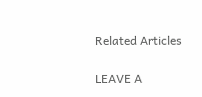Related Articles

LEAVE A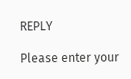REPLY

Please enter your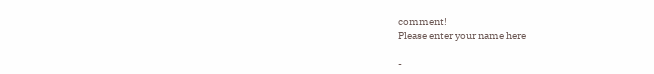comment!
Please enter your name here

-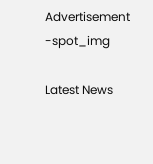Advertisement -spot_img

Latest News